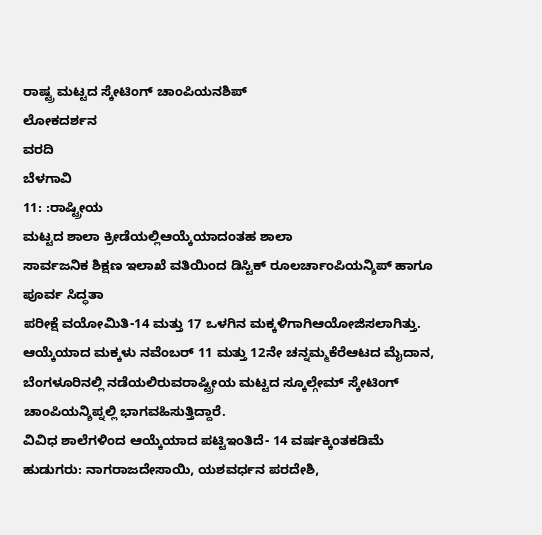ರಾಷ್ಟ್ರ ಮಟ್ಟದ ಸ್ಕೇಟಿಂಗ್ ಚಾಂಪಿಯನಶಿಪ್
ಲೋಕದರ್ಶನ
ವರದಿ
ಬೆಳಗಾವಿ
11: :ರಾಷ್ಟ್ರೀಯ
ಮಟ್ಟದ ಶಾಲಾ ಕ್ರೀಡೆಯಲ್ಲಿಆಯ್ಕೆಯಾದಂತಹ ಶಾಲಾ
ಸಾರ್ವಜನಿಕ ಶಿಕ್ಷಣ ಇಲಾಖೆ ವತಿಯಿಂದ ಡಿಸ್ಟಿಕ್ ರೂಲರ್ಚಾಂಪಿಯನ್ಶಿಪ್ ಹಾಗೂ ಪೂರ್ವ ಸಿದ್ಧತಾ
ಪರೀಕ್ಷೆ ವಯೋಮಿತಿ-14 ಮತ್ತು 17 ಒಳಗಿನ ಮಕ್ಕಳಿಗಾಗಿಆಯೋಜಿಸಲಾಗಿತ್ತು.
ಆಯ್ಕೆಯಾದ ಮಕ್ಕಳು ನವೆಂಬರ್ 11 ಮತ್ತು 12ನೇ ಚನ್ನಮ್ಮಕೆರೆಆಟದ ಮೈದಾನ,
ಬೆಂಗಳೂರಿನಲ್ಲಿ ನಡೆಯಲಿರುವರಾಷ್ಟ್ರೀಯ ಮಟ್ಟದ ಸ್ಕೂಲ್ಗೇಮ್ ಸ್ಕೇಟಿಂಗ್ ಚಾಂಪಿಯನ್ಶಿಪ್ನಲ್ಲಿ ಭಾಗವಹಿಸುತ್ತಿದ್ದಾರೆ.
ವಿವಿಧ ಶಾಲೆಗಳಿಂದ ಆಯ್ಕೆಯಾದ ಪಟ್ಟಿಇಂತಿದೆ- 14 ವರ್ಷಕ್ಕಿಂತಕಡಿಮೆ ಹುಡುಗರು: ನಾಗರಾಜದೇಸಾಯಿ, ಯಶವರ್ಧನ ಪರದೇಶಿ,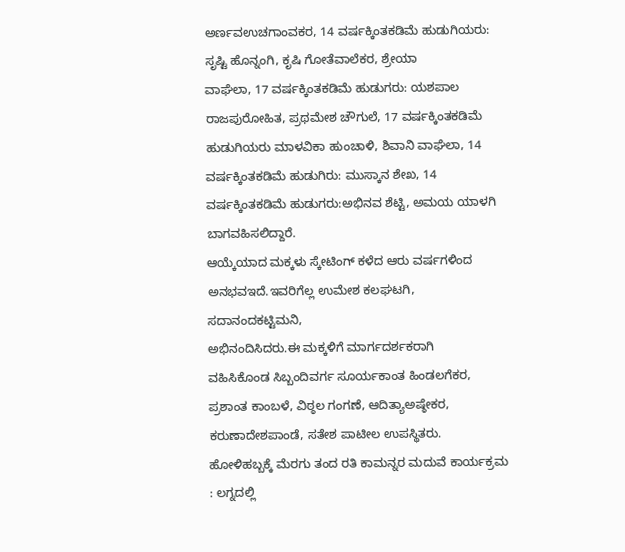ಅರ್ಣವಉಚಗಾಂವಕರ, 14 ವರ್ಷಕ್ಕಿಂತಕಡಿಮೆ ಹುಡುಗಿಯರು: ಸೃಷ್ಟಿ ಹೊನ್ನಂಗಿ, ಕೃಷಿ ಗೋತೆವಾಲೆಕರ, ಶ್ರೇಯಾ
ವಾಘೆಲಾ, 17 ವರ್ಷಕ್ಕಿಂತಕಡಿಮೆ ಹುಡುಗರು: ಯಶಪಾಲ ರಾಜಪುರೋಹಿತ, ಪ್ರಥಮೇಶ ಚೌಗುಲೆ, 17 ವರ್ಷಕ್ಕಿಂತಕಡಿಮೆ ಹುಡುಗಿಯರು ಮಾಳವಿಕಾ ಹುಂಚಾಳಿ, ಶಿವಾನಿ ವಾಘೆಲಾ, 14 ವರ್ಷಕ್ಕಿಂತಕಡಿಮೆ ಹುಡುಗಿರು: ಮುಸ್ಕಾನ ಶೇಖ, 14 ವರ್ಷಕ್ಕಿಂತಕಡಿಮೆ ಹುಡುಗರು:ಅಭಿನವ ಶೆಟ್ಟಿ, ಅಮಯ ಯಾಳಗಿ ಬಾಗವಹಿಸಲಿದ್ದಾರೆ.
ಆಯ್ಕೆಯಾದ ಮಕ್ಕಳು ಸ್ಕೇಟಿಂಗ್ ಕಳೆದ ಆರು ವರ್ಷಗಳಿಂದ
ಅನಭವಇದೆ.ಇವರಿಗೆಲ್ಲ ಉಮೇಶ ಕಲಘಟಗಿ, ಸದಾನಂದಕಟ್ಟಿಮನಿ,
ಅಭಿನಂದಿಸಿದರು.ಈ ಮಕ್ಕಳಿಗೆ ಮಾರ್ಗದರ್ಶಕರಾಗಿ
ವಹಿಸಿಕೊಂಡ ಸಿಬ್ಬಂದಿವರ್ಗ ಸೂರ್ಯಕಾಂತ ಹಿಂಡಲಗೆಕರ, ಪ್ರಶಾಂತ ಕಾಂಬಳೆ, ವಿಠ್ಠಲ ಗಂಗಣೆ, ಆದಿತ್ಯಾಅಷ್ಠೇಕರ, ಕರುಣಾದೇಶಪಾಂಡೆ, ಸತೇಶ ಪಾಟೀಲ ಉಪಸ್ಥಿತರು.
ಹೋಳಿಹಬ್ಬಕ್ಕೆ ಮೆರಗು ತಂದ ರತಿ ಕಾಮನ್ನರ ಮದುವೆ ಕಾರ್ಯಕ್ರಮ : ಲಗ್ನದಲ್ಲಿ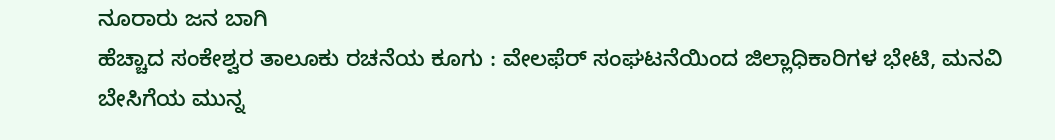ನೂರಾರು ಜನ ಬಾಗಿ
ಹೆಚ್ಚಾದ ಸಂಕೇಶ್ವರ ತಾಲೂಕು ರಚನೆಯ ಕೂಗು : ವೇಲಫೆರ್ ಸಂಘಟನೆಯಿಂದ ಜಿಲ್ಲಾಧಿಕಾರಿಗಳ ಭೇಟಿ, ಮನವಿ
ಬೇಸಿಗೆಯ ಮುನ್ನ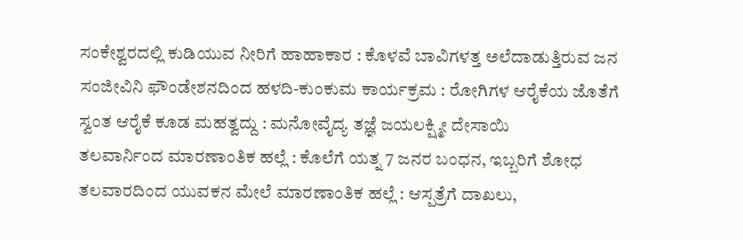ಸಂಕೇಶ್ವರದಲ್ಲಿ ಕುಡಿಯುವ ನೀರಿಗೆ ಹಾಹಾಕಾರ : ಕೊಳವೆ ಬಾವಿಗಳತ್ತ ಅಲೆದಾಡುತ್ತಿರುವ ಜನ
ಸಂಜೀವಿನಿ ಫೌಂಡೇಶನದಿಂದ ಹಳದಿ-ಕುಂಕುಮ ಕಾರ್ಯಕ್ರಮ : ರೋಗಿಗಳ ಆರೈಕೆಯ ಜೊತೆಗೆ ಸ್ವಂತ ಆರೈಕೆ ಕೂಡ ಮಹತ್ವದ್ದು : ಮನೋವೈದ್ಯ ತಜ್ಞೆ ಜಯಲಕ್ಷ್ಮೀ ದೇಸಾಯಿ
ತಲವಾರ್ನಿಂದ ಮಾರಣಾಂತಿಕ ಹಲ್ಲೆ : ಕೊಲೆಗೆ ಯತ್ನ 7 ಜನರ ಬಂಧನ, ಇಬ್ಬರಿಗೆ ಶೋಧ
ತಲವಾರದಿಂದ ಯುವಕನ ಮೇಲೆ ಮಾರಣಾಂತಿಕ ಹಲ್ಲೆ : ಆಸ್ಪತ್ರೆಗೆ ದಾಖಲು,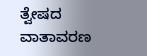ತ್ವೇಷದ ವಾತಾವರಣ